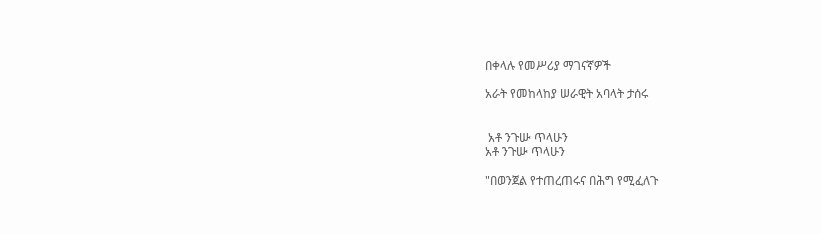በቀላሉ የመሥሪያ ማገናኛዎች

አራት የመከላከያ ሠራዊት አባላት ታሰሩ


 አቶ ንጉሡ ጥላሁን
አቶ ንጉሡ ጥላሁን

"በወንጀል የተጠረጠሩና በሕግ የሚፈለጉ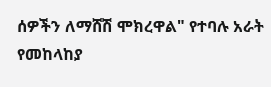ሰዎችን ለማሸሽ ሞክረዋል" የተባሉ አራት የመከላከያ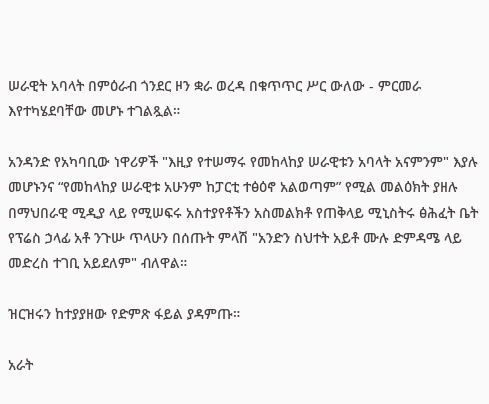ሠራዊት አባላት በምዕራብ ጎንደር ዞን ቋራ ወረዳ በቁጥጥር ሥር ውለው - ምርመራ እየተካሄደባቸው መሆኑ ተገልጿል።

አንዳንድ የአካባቢው ነዋሪዎች "እዚያ የተሠማሩ የመከላከያ ሠራዊቱን አባላት አናምንም" እያሉ መሆኑንና “የመከላከያ ሠራዊቱ አሁንም ከፓርቲ ተፅዕኖ አልወጣም” የሚል መልዕክት ያዘሉ በማህበራዊ ሚዲያ ላይ የሚሠፍሩ አስተያየቶችን አስመልክቶ የጠቅላይ ሚኒስትሩ ፅሕፈት ቤት የፕሬስ ኃላፊ አቶ ንጉሡ ጥላሁን በሰጡት ምላሽ "አንድን ስህተት አይቶ ሙሉ ድምዳሜ ላይ መድረስ ተገቢ አይደለም" ብለዋል።

ዝርዝሩን ከተያያዘው የድምጽ ፋይል ያዳምጡ።

አራት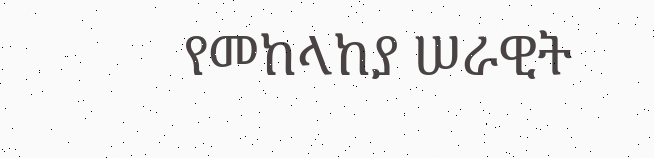የመከላከያ ሠራዊት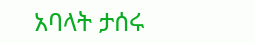አባላት ታሰሩ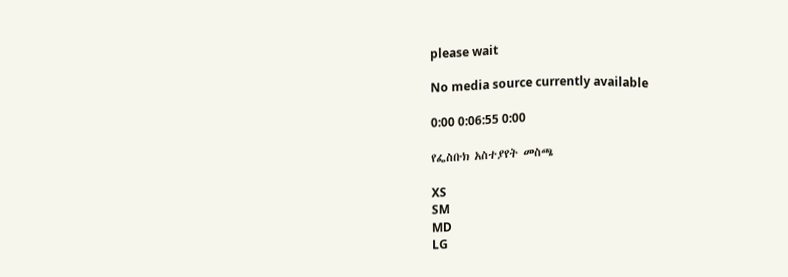please wait

No media source currently available

0:00 0:06:55 0:00

የፌስቡክ አስተያየት መስጫ

XS
SM
MD
LG